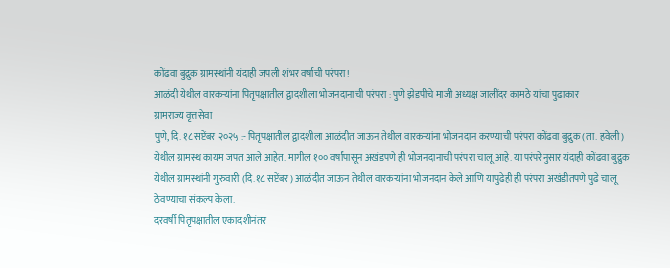कोंढवा बुद्रुक ग्रामस्थांनी यंदाही जपली शंभर वर्षाची परंपरा!
आळंदी येथील वारकऱ्यांना पितृपक्षातील द्वादशीला भोजनदानाची परंपरा : पुणे झेडपीचे माजी अध्यक्ष जालींदर कामठे यांचा पुढाकार
ग्रामराज्य वृत्तसेवा
पुणे, दि. १८ सप्टेंबर २०२५ :- पितृपक्षातील द्वादशीला आळंदीत जाऊन तेथील वारकऱ्यांना भोजनदान करण्याची परंपरा कोंढवा बुद्रुक (ता. हवेली) येथील ग्रामस्थ कायम जपत आले आहेत. मागील १०० वर्षांपासून अखंडपणे ही भोजनदानाची परंपरा चालू आहे. या परंपरेनुसार यंदाही कोंढवा बुद्रुक येथील ग्रामस्थांनी गुरुवारी (दि.१८ सप्टेंबर) आळंदीत जाऊन तेथील वारकऱ्यांना भोजनदान केले आणि यापुढेही ही परंपरा अखंडीतपणे पुढे चालू ठेवण्याचा संकल्प केला.
दरवर्षी पितृपक्षातील एकादशीनंतर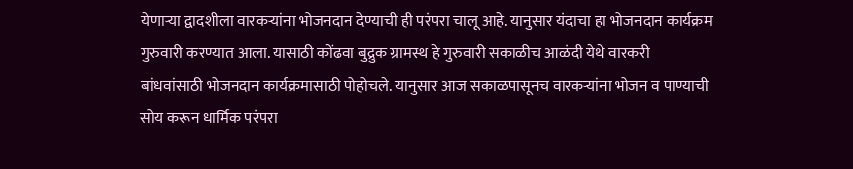येणाऱ्या द्वादशीला वारकऱ्यांना भोजनदान देण्याची ही परंपरा चालू आहे. यानुसार यंदाचा हा भोजनदान कार्यक्रम गुरुवारी करण्यात आला. यासाठी कोंढवा बुद्रुक ग्रामस्थ हे गुरुवारी सकाळीच आळंदी येथे वारकरी बांधवांसाठी भोजनदान कार्यक्रमासाठी पोहोचले. यानुसार आज सकाळपासूनच वारकऱ्यांना भोजन व पाण्याची सोय करून धार्मिक परंपरा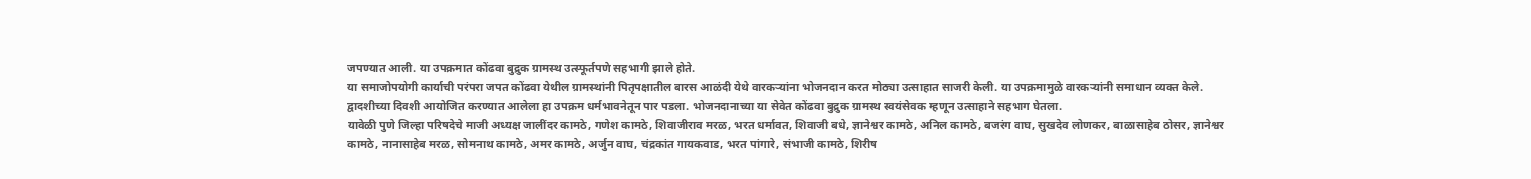जपण्यात आली. या उपक्रमात कोंढवा बुद्रुक ग्रामस्थ उत्स्फूर्तपणे सहभागी झाले होते.
या समाजोपयोगी कार्याची परंपरा जपत कोंढवा येथील ग्रामस्थांनी पितृपक्षातील बारस आळंदी येथे वारकऱ्यांना भोजनदान करत मोठ्या उत्साहात साजरी केली. या उपक्रमामुळे वारकऱ्यांनी समाधान व्यक्त केले. द्वादशीच्या दिवशी आयोजित करण्यात आलेला हा उपक्रम धर्मभावनेतून पार पडला. भोजनदानाच्या या सेवेत कोंढवा बुद्रुक ग्रामस्थ स्वयंसेवक म्हणून उत्साहाने सहभाग घेतला.
यावेळी पुणे जिल्हा परिषदेचे माजी अध्यक्ष जालींदर कामठे, गणेश कामठे, शिवाजीराव मरळ, भरत धर्मावत, शिवाजी बधे, ज्ञानेश्वर कामठे, अनिल कामठे, बजरंग वाघ, सुखदेव लोणकर, बाळासाहेब ठोसर, ज्ञानेश्वर कामठे, नानासाहेब मरळ, सोमनाथ कामठे, अमर कामठे, अर्जुन वाघ, चंद्रकांत गायकवाड, भरत पांगारे, संभाजी कामठे, शिरीष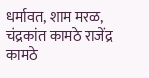धर्मावत, शाम मरळ, चंद्रकांत कामठे राजेंद्र कामठे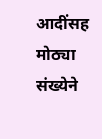आदींसह मोठ्या संख्येने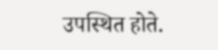उपस्थित होते.